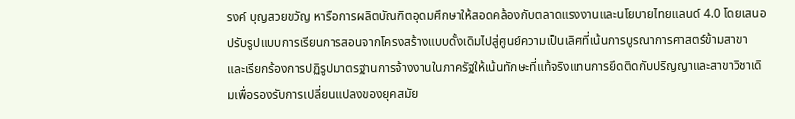รงค์ บุญสวยขวัญ หารือการผลิตบัณฑิตอุดมศึกษาให้สอดคล้องกับตลาดแรงงานและนโยบายไทยแลนด์ 4.0 โดยเสนอปรับรูปแบบการเรียนการสอนจากโครงสร้างแบบดั้งเดิมไปสู่ศูนย์ความเป็นเลิศที่เน้นการบูรณาการศาสตร์ข้ามสาขา และเรียกร้องการปฏิรูปมาตรฐานการจ้างงานในภาครัฐให้เน้นทักษะที่แท้จริงแทนการยึดติดกับปริญญาและสาขาวิชาเดิมเพื่อรองรับการเปลี่ยนแปลงของยุคสมัย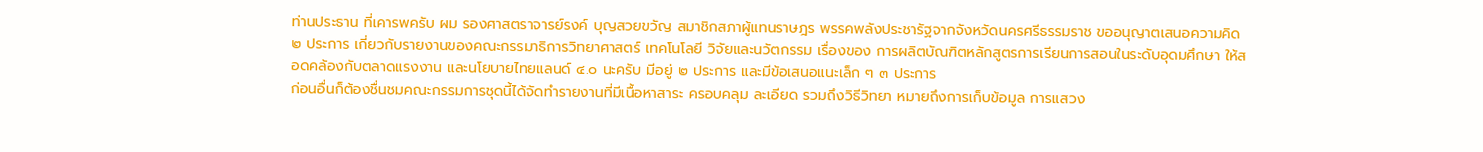ท่านประธาน ที่เคารพครับ ผม รองศาสตราจารย์รงค์ บุญสวยขวัญ สมาชิกสภาผู้แทนราษฎร พรรคพลังประชารัฐจากจังหวัดนครศรีธรรมราช ขออนุญาตเสนอความคิด ๒ ประการ เกี่ยวกับรายงานของคณะกรรมาธิการวิทยาศาสตร์ เทคโนโลยี วิจัยและนวัตกรรม เรื่องของ การผลิตบัณฑิตหลักสูตรการเรียนการสอนในระดับอุดมศึกษา ให้สอดคล้องกับตลาดแรงงาน และนโยบายไทยแลนด์ ๔.๐ นะครับ มีอยู่ ๒ ประการ และมีข้อเสนอแนะเล็ก ๆ ๓ ประการ
ก่อนอื่นก็ต้องชื่นชมคณะกรรมการชุดนี้ได้จัดทำรายงานที่มีเนื้อหาสาระ ครอบคลุม ละเอียด รวมถึงวิธีวิทยา หมายถึงการเก็บข้อมูล การแสวง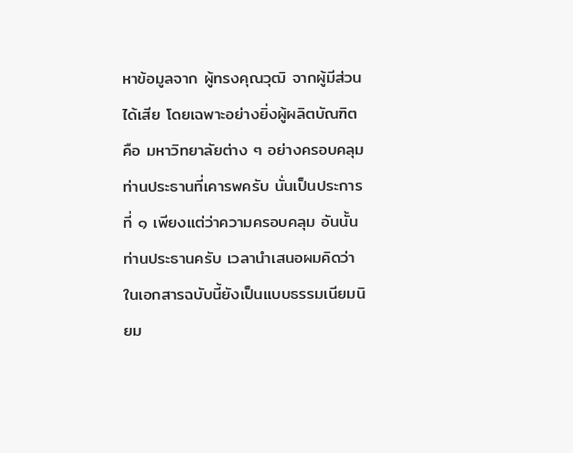หาข้อมูลจาก ผู้ทรงคุณวุฒิ จากผู้มีส่วนได้เสีย โดยเฉพาะอย่างยิ่งผู้ผลิตบัณฑิตคือ มหาวิทยาลัยต่าง ๆ อย่างครอบคลุม ท่านประธานที่เคารพครับ นั่นเป็นประการที่ ๑ เพียงแต่ว่าความครอบคลุม อันนั้นท่านประธานครับ เวลานำเสนอผมคิดว่าในเอกสารฉบับนี้ยังเป็นแบบธรรมเนียมนิยม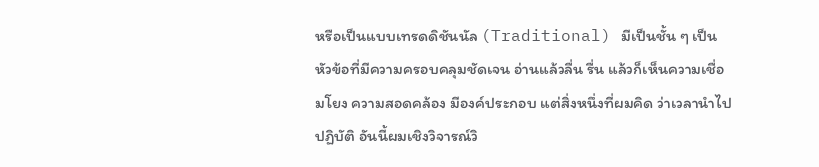หรือเป็นแบบเทรดดิชันนัล (Traditional) มีเป็นชั้น ๆ เป็นหัวข้อที่มีความครอบคลุมชัดเจน อ่านแล้วลื่น รื่น แล้วก็เห็นความเชื่อมโยง ความสอดคล้อง มีองค์ประกอบ แต่สิ่งหนึ่งที่ผมคิด ว่าเวลานำไปปฏิบัติ อันนี้ผมเชิงวิจารณ์วิ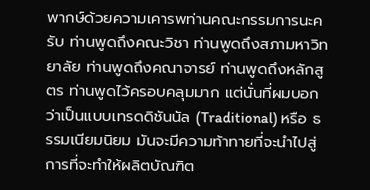พากษ์ด้วยความเคารพท่านคณะกรรมการนะครับ ท่านพูดถึงคณะวิชา ท่านพูดถึงสภามหาวิทยาลัย ท่านพูดถึงคณาจารย์ ท่านพูดถึงหลักสูตร ท่านพูดไว้ครอบคลุมมาก แต่นั่นที่ผมบอกว่าเป็นแบบเทรดดิชันนัล (Traditional) หรือ ธรรมเนียมนิยม มันจะมีความท้าทายที่จะนำไปสู่การที่จะทำให้ผลิตบัณฑิต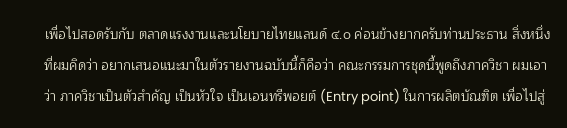เพื่อไปสอดรับกับ ตลาดแรงงานและนโยบายไทยแลนด์ ๔.๐ ค่อนข้างยากครับท่านประธาน สิ่งหนึ่งที่ผมคิดว่า อยากเสนอแนะมาในตัวรายงานฉบับนี้ก็คือว่า คณะกรรมการชุดนี้พูดถึงภาควิชา ผมเอาว่า ภาควิชาเป็นตัวสำคัญ เป็นหัวใจ เป็นเอนทรีพอยต์ (Entry point) ในการผลิตบัณฑิต เพื่อไปสู่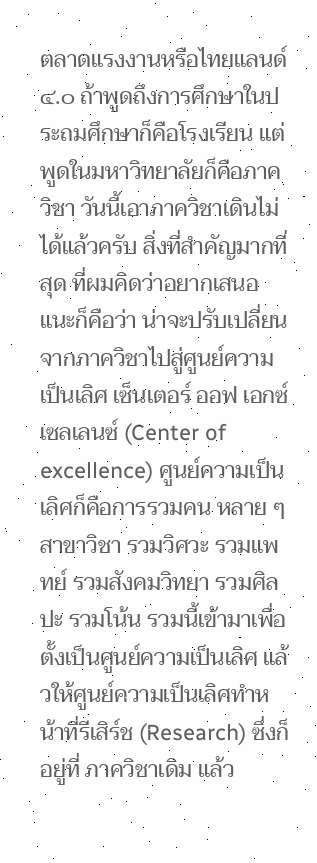ตลาดแรงงานหรือไทยแลนด์ ๔.๐ ถ้าพูดถึงการศึกษาในประถมศึกษาก็คือโรงเรียน แต่พูดในมหาวิทยาลัยก็คือภาควิชา วันนี้เอาภาควิชาเดินไม่ได้แล้วครับ สิ่งที่สำคัญมากที่สุด ที่ผมคิดว่าอยากเสนอแนะก็คือว่า น่าจะปรับเปลี่ยนจากภาควิชาไปสู่ศูนย์ความเป็นเลิศ เซ็นเตอร์ ออฟ เอกซ์เซลเลนซ์ (Center of excellence) ศูนย์ความเป็นเลิศก็คือการรวมคน หลาย ๆ สาขาวิชา รวมวิศวะ รวมแพทย์ รวมสังคมวิทยา รวมศิลปะ รวมโน้น รวมนี้เข้ามาเพื่อ ตั้งเป็นศูนย์ความเป็นเลิศ แล้วให้ศูนย์ความเป็นเลิศทำหน้าที่รีเสิร์ช (Research) ซึ่งก็อยู่ที่ ภาควิชาเดิม แล้ว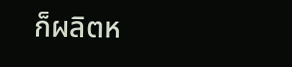ก็ผลิตห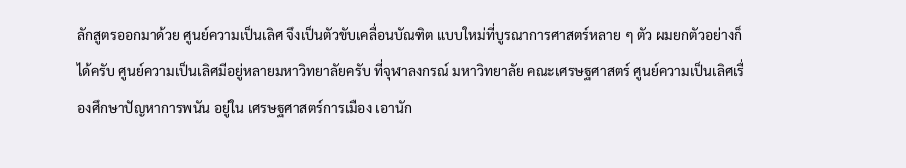ลักสูตรออกมาด้วย ศูนย์ความเป็นเลิศ จึงเป็นตัวขับเคลื่อนบัณฑิต แบบใหม่ที่บูรณาการศาสตร์หลาย ๆ ตัว ผมยกตัวอย่างก็ได้ครับ ศูนย์ความเป็นเลิศมีอยู่หลายมหาวิทยาลัยครับ ที่จุฬาลงกรณ์ มหาวิทยาลัย คณะเศรษฐศาสตร์ ศูนย์ความเป็นเลิศเรื่องศึกษาปัญหาการพนัน อยู่ใน เศรษฐศาสตร์การเมือง เอานัก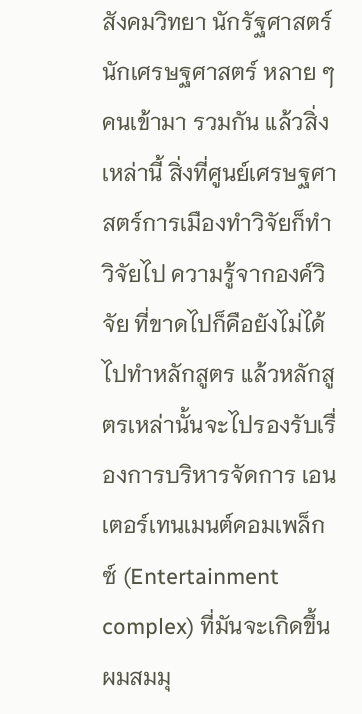สังคมวิทยา นักรัฐศาสตร์ นักเศรษฐศาสตร์ หลาย ๆ คนเข้ามา รวมกัน แล้วสิ่งเหล่านี้ สิ่งที่ศูนย์เศรษฐศาสตร์การเมืองทำวิจัยก็ทำวิจัยไป ความรู้จากองค์วิจัย ที่ขาดไปก็คือยังไม่ได้ไปทำหลักสูตร แล้วหลักสูตรเหล่านั้นจะไปรองรับเรื่องการบริหารจัดการ เอนเตอร์เทนเมนต์คอมเพล็กซ์ (Entertainment complex) ที่มันจะเกิดขึ้นผมสมมุ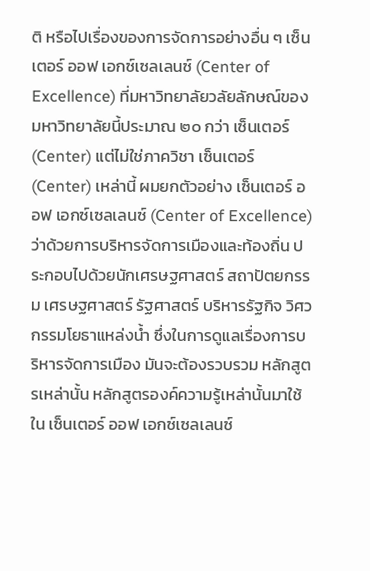ติ หรือไปเรื่องของการจัดการอย่างอื่น ๆ เซ็นเตอร์ ออฟ เอกซ์เซลเลนซ์ (Center of Excellence) ที่มหาวิทยาลัยวลัยลักษณ์ของมหาวิทยาลัยนี้ประมาณ ๒๐ กว่า เซ็นเตอร์ (Center) แต่ไม่ใช่ภาควิชา เซ็นเตอร์ (Center) เหล่านี้ ผมยกตัวอย่าง เซ็นเตอร์ ออฟ เอกซ์เซลเลนซ์ (Center of Excellence) ว่าด้วยการบริหารจัดการเมืองและท้องถิ่น ประกอบไปด้วยนักเศรษฐศาสตร์ สถาปัตยกรรม เศรษฐศาสตร์ รัฐศาสตร์ บริหารรัฐกิจ วิศวกรรมโยธาแหล่งน้ำ ซึ่งในการดูแลเรื่องการบริหารจัดการเมือง มันจะต้องรวบรวม หลักสูตรเหล่านั้น หลักสูตรองค์ความรู้เหล่านั้นมาใช้ใน เซ็นเตอร์ ออฟ เอกซ์เซลเลนซ์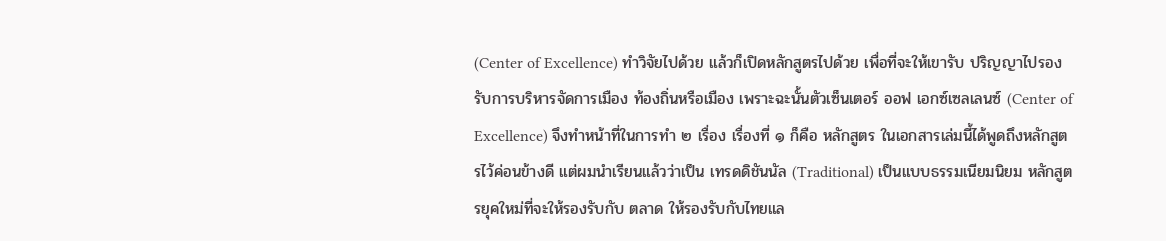(Center of Excellence) ทำวิจัยไปด้วย แล้วก็เปิดหลักสูตรไปด้วย เพื่อที่จะให้เขารับ ปริญญาไปรองรับการบริหารจัดการเมือง ท้องถิ่นหรือเมือง เพราะฉะนั้นตัวเซ็นเตอร์ ออฟ เอกซ์เซลเลนซ์ (Center of Excellence) จึงทำหน้าที่ในการทำ ๒ เรื่อง เรื่องที่ ๑ ก็คือ หลักสูตร ในเอกสารเล่มนี้ได้พูดถึงหลักสูตรไว้ค่อนข้างดี แต่ผมนำเรียนแล้วว่าเป็น เทรดดิชันนัล (Traditional) เป็นแบบธรรมเนียมนิยม หลักสูตรยุคใหม่ที่จะให้รองรับกับ ตลาด ให้รองรับกับไทยแล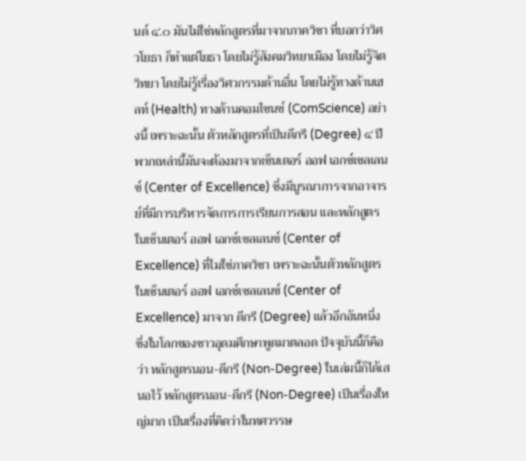นด์ ๔.๐ มันไม่ใช่หลักสูตรที่มาจากภาควิชา ที่บอกว่าวิศวโยธา ก็ทำแต่โยธา โดยไม่รู้สังคมวิทยาเมือง โดยไม่รู้จิตวิทยา โดยไม่รู้เรื่องวิศวกรรมด้านอื่น โดยไม่รู้ทางด้านเฮลท์ (Health) ทางด้านคอมไซนซ์ (ComScience) อย่างนี้ เพราะฉะนั้น ตัวหลักสูตรที่เป็นดีกรี (Degree) ๔ ปี พวกเหล่านี้มันจะต้องมาจากเซ็นเตอร์ ออฟ เอกซ์เซลเลนซ์ (Center of Excellence) ซึ่งมีบูรณาการจากอาจารย์ที่มีการบริหารจัดการการเรียนการสอน และหลักสูตรในเซ็นเตอร์ ออฟ เอกซ์เซลเลนซ์ (Center of Excellence) ที่ไมใช่ภาควิชา เพราะฉะนั้นตัวหลักสูตรในเซ็นเตอร์ ออฟ เอกซ์เซลเลนซ์ (Center of Excellence) มาจาก ดีกรี (Degree) แล้วอีกอันหนึ่ง ซึ่งในโลกของชาวอุดมศึกษาพูดมาตลอด ปัจจุบันนี้ก็คือว่า หลักสูตรนอน-ดีกรี (Non-Degree) ในเล่มนี้ก็ได้เสนอไว้ หลักสูตรนอน-ดีกรี (Non-Degree) เป็นเรื่องใหญ่มาก เป็นเรื่องที่คิดว่าในทศวรรษ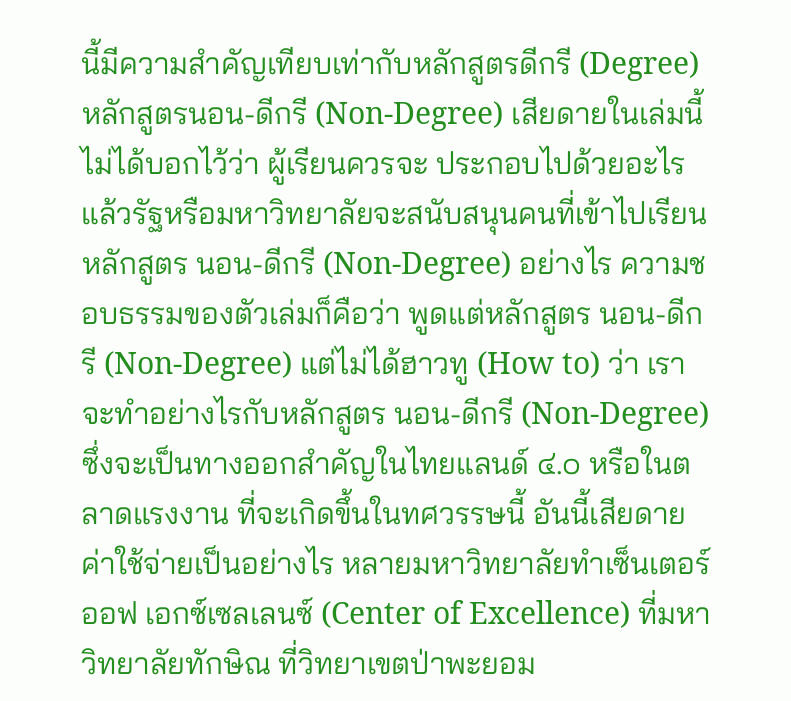นี้มีความสำคัญเทียบเท่ากับหลักสูตรดีกรี (Degree) หลักสูตรนอน-ดีกรี (Non-Degree) เสียดายในเล่มนี้ไม่ได้บอกไว้ว่า ผู้เรียนควรจะ ประกอบไปด้วยอะไร แล้วรัฐหรือมหาวิทยาลัยจะสนับสนุนคนที่เข้าไปเรียนหลักสูตร นอน-ดีกรี (Non-Degree) อย่างไร ความชอบธรรมของตัวเล่มก็คือว่า พูดแต่หลักสูตร นอน-ดีกรี (Non-Degree) แต่ไม่ได้ฮาวทู (How to) ว่า เราจะทำอย่างไรกับหลักสูตร นอน-ดีกรี (Non-Degree) ซึ่งจะเป็นทางออกสำคัญในไทยแลนด์ ๔.๐ หรือในตลาดแรงงาน ที่จะเกิดขึ้นในทศวรรษนี้ อันนี้เสียดาย ค่าใช้จ่ายเป็นอย่างไร หลายมหาวิทยาลัยทำเซ็นเตอร์ ออฟ เอกซ์เซลเลนซ์ (Center of Excellence) ที่มหาวิทยาลัยทักษิณ ที่วิทยาเขตป่าพะยอม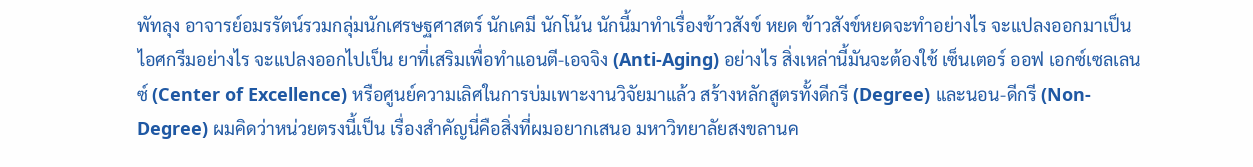พัทลุง อาจารย์อมรรัตน์รวมกลุ่มนักเศรษฐศาสตร์ นักเคมี นักโน้น นักนี้มาทำเรื่องข้าวสังข์ หยด ข้าวสังข์หยดจะทำอย่างไร จะแปลงออกมาเป็น ไอศกรีมอย่างไร จะแปลงออกไปเป็น ยาที่เสริมเพื่อทำแอนตี-เอจจิง (Anti-Aging) อย่างไร สิ่งเหล่านี้มันจะต้องใช้ เซ็นเตอร์ ออฟ เอกซ์เซลเลนซ์ (Center of Excellence) หรือศูนย์ความเลิศในการบ่มเพาะงานวิจัยมาแล้ว สร้างหลักสูตรทั้งดีกรี (Degree) และนอน-ดีกรี (Non-Degree) ผมคิดว่าหน่วยตรงนี้เป็น เรื่องสำคัญนี่คือสิ่งที่ผมอยากเสนอ มหาวิทยาลัยสงขลานค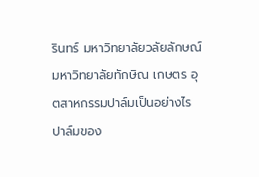รินทร์ มหาวิทยาลัยวลัยลักษณ์ มหาวิทยาลัยทักษิณ เกษตร อุตสาหกรรมปาล์มเป็นอย่างไร ปาล์มของ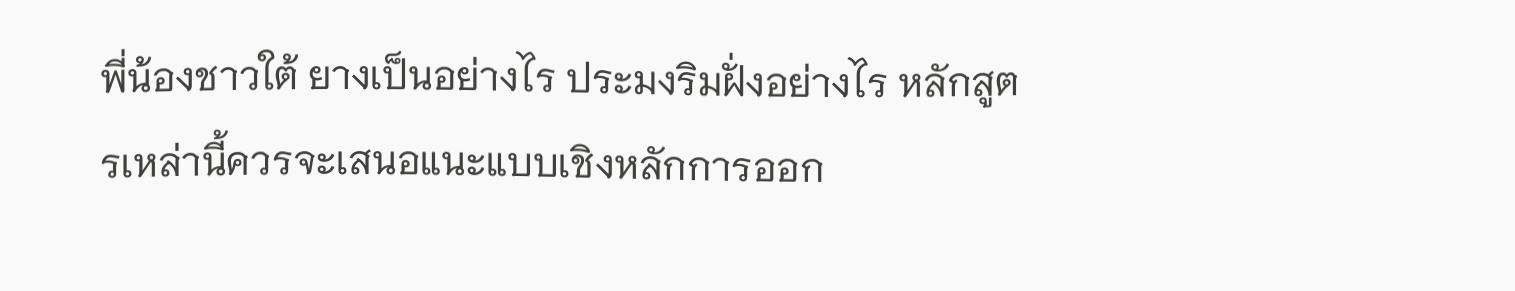พี่น้องชาวใต้ ยางเป็นอย่างไร ประมงริมฝั่งอย่างไร หลักสูตรเหล่านี้ควรจะเสนอแนะแบบเชิงหลักการออก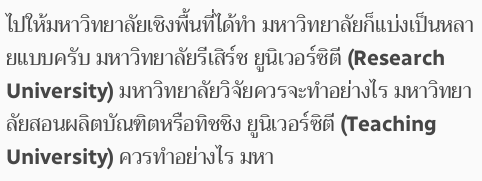ไปให้มหาวิทยาลัยเชิงพื้นที่ได้ทำ มหาวิทยาลัยก็แบ่งเป็นหลายแบบครับ มหาวิทยาลัยรีเสิร์ช ยูนิเวอร์ซิตี (Research University) มหาวิทยาลัยวิจัยควรจะทำอย่างไร มหาวิทยาลัยสอนผลิตบัณฑิตหรือทิชชิง ยูนิเวอร์ซิตี (Teaching University) ควรทำอย่างไร มหา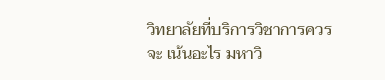วิทยาลัยที่บริการวิชาการควรจะ เน้นอะไร มหาวิ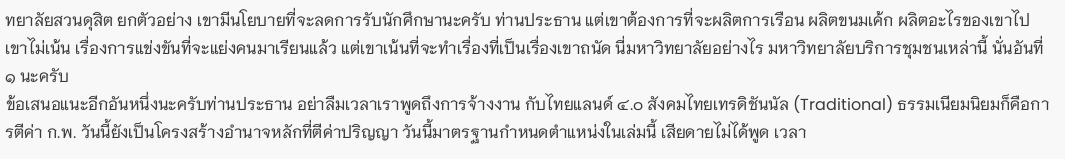ทยาลัยสวนดุสิต ยกตัวอย่าง เขามีนโยบายที่จะลดการรับนักศึกษานะครับ ท่านประธาน แต่เขาต้องการที่จะผลิตการเรือน ผลิตขนมเค้ก ผลิตอะไรของเขาไป เขาไม่เน้น เรื่องการแข่งขันที่จะแย่งคนมาเรียนแล้ว แต่เขาเน้นที่จะทำเรื่องที่เป็นเรื่องเขาถนัด นี่มหาวิทยาลัยอย่างไร มหาวิทยาลัยบริการชุมชนเหล่านี้ นั่นอันที่ ๑ นะครับ
ข้อเสนอแนะอีกอันหนึ่งนะครับท่านประธาน อย่าลืมเวลาเราพูดถึงการจ้างงาน กับไทยแลนด์ ๔.๐ สังคมไทยเทรดิชันนัล (Traditional) ธรรมเนียมนิยมก็คือการตีค่า ก.พ. วันนี้ยังเป็นโครงสร้างอำนาจหลักที่ตีค่าปริญญา วันนี้มาตรฐานกำหนดตำแหน่งในเล่มนี้ เสียดายไม่ได้พูด เวลา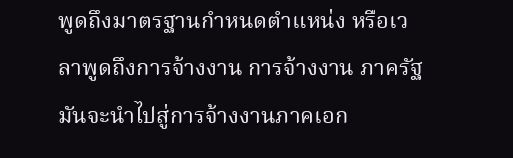พูดถึงมาตรฐานกำหนดตำแหน่ง หรือเวลาพูดถึงการจ้างงาน การจ้างงาน ภาครัฐมันจะนำไปสู่การจ้างงานภาคเอก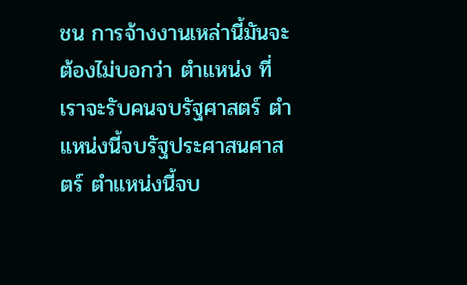ชน การจ้างงานเหล่านี้มันจะต้องไม่บอกว่า ตำแหน่ง ที่เราจะรับคนจบรัฐศาสตร์ ตำแหน่งนี้จบรัฐประศาสนศาสตร์ ตำแหน่งนี้จบ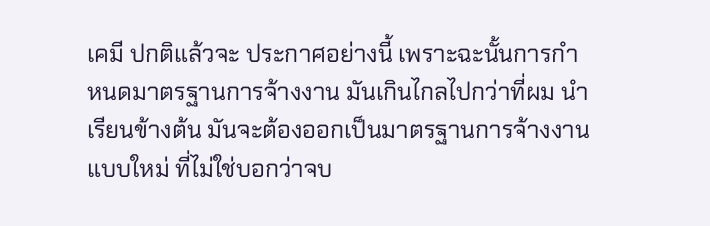เคมี ปกติแล้วจะ ประกาศอย่างนี้ เพราะฉะนั้นการกำหนดมาตรฐานการจ้างงาน มันเกินไกลไปกว่าที่ผม นำเรียนข้างต้น มันจะต้องออกเป็นมาตรฐานการจ้างงานแบบใหม่ ที่ไม่ใช่บอกว่าจบ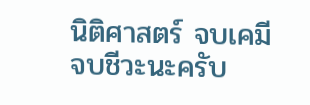นิติศาสตร์ จบเคมี จบชีวะนะครับ